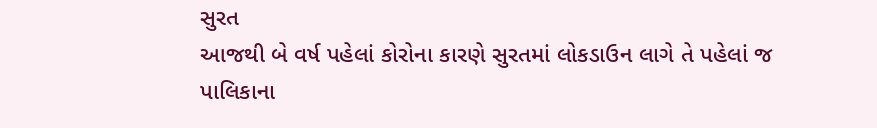સુરત
આજથી બે વર્ષ પહેલાં કોરોના કારણે સુરતમાં લોકડાઉન લાગે તે પહેલાં જ પાલિકાના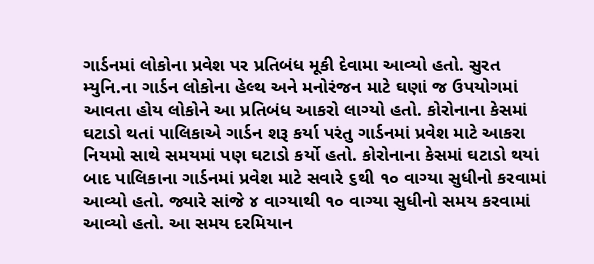ગાર્ડનમાં લોકોના પ્રવેશ પર પ્રતિબંધ મૂકી દેવામા આવ્યો હતો. સુરત મ્યુનિ.ના ગાર્ડન લોકોના હેલ્થ અને મનોરંજન માટે ઘણાં જ ઉપયોગમાં આવતા હોય લોકોને આ પ્રતિબંધ આકરો લાગ્યો હતો. કોરોનાના કેસમાં ઘટાડો થતાં પાલિકાએ ગાર્ડન શરૂ કર્યા પરંતુ ગાર્ડનમાં પ્રવેશ માટે આકરા નિયમો સાથે સમયમાં પણ ઘટાડો કર્યો હતો. કોરોનાના કેસમાં ઘટાડો થયાં બાદ પાલિકાના ગાર્ડનમાં પ્રવેશ માટે સવારે ૬થી ૧૦ વાગ્યા સુધીનો કરવામાં આવ્યો હતો. જ્યારે સાંજે ૪ વાગ્યાથી ૧૦ વાગ્યા સુધીનો સમય કરવામાં આવ્યો હતો. આ સમય દરમિયાન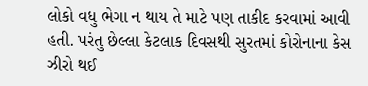લોકો વધુ ભેગા ન થાય તે માટે પણ તાકીદ કરવામાં આવી હતી. પરંતુ છેલ્લા કેટલાક દિવસથી સુરતમાં કોરોનાના કેસ ઝીરો થઈ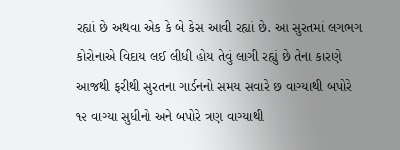રહ્યાં છે અથવા એક કે બે કેસ આવી રહ્યાં છે. આ સુરતમાં લગભગ કોરોનાએ વિદાય લઈ લીધી હોય તેવું લાગી રહ્યું છે તેના કારણે આજથી ફરીથી સુરતના ગાર્ડનનો સમય સવારે છ વાગ્યાથી બપોરે ૧૨ વાગ્યા સુધીનો અને બપોરે ત્રણ વાગ્યાથી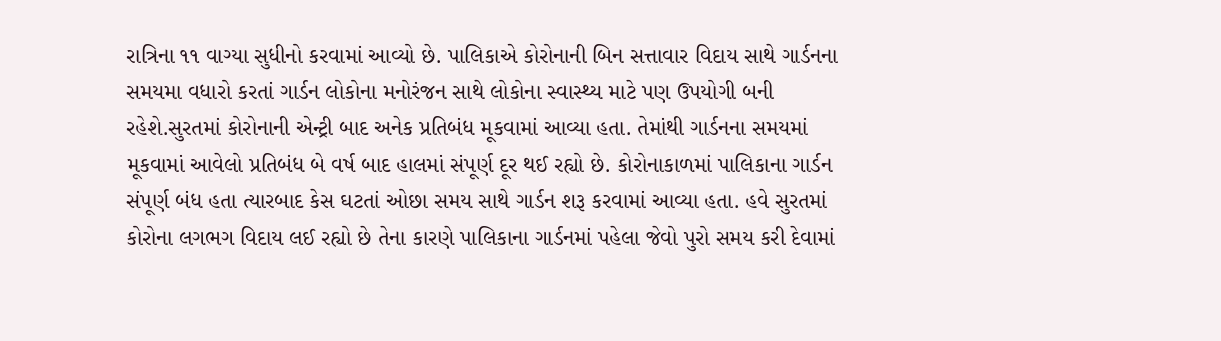રાત્રિના ૧૧ વાગ્યા સુધીનો કરવામાં આવ્યો છે. પાલિકાએ કોરોનાની બિન સત્તાવાર વિદાય સાથે ગાર્ડનના સમયમા વધારો કરતાં ગાર્ડન લોકોના મનોરંજન સાથે લોકોના સ્વાસ્થ્ય માટે પણ ઉપયોગી બની રહેશે.સુરતમાં કોરોનાની એન્ટ્રી બાદ અનેક પ્રતિબંધ મૂકવામાં આવ્યા હતા. તેમાંથી ગાર્ડનના સમયમાં મૂકવામાં આવેલો પ્રતિબંધ બે વર્ષ બાદ હાલમાં સંપૂર્ણ દૂર થઈ રહ્યો છે. કોરોનાકાળમાં પાલિકાના ગાર્ડન સંપૂર્ણ બંધ હતા ત્યારબાદ કેસ ઘટતાં ઓછા સમય સાથે ગાર્ડન શરૂ કરવામાં આવ્યા હતા. હવે સુરતમાં કોરોના લગભગ વિદાય લઈ રહ્યો છે તેના કારણે પાલિકાના ગાર્ડનમાં પહેલા જેવો પુરો સમય કરી દેવામાં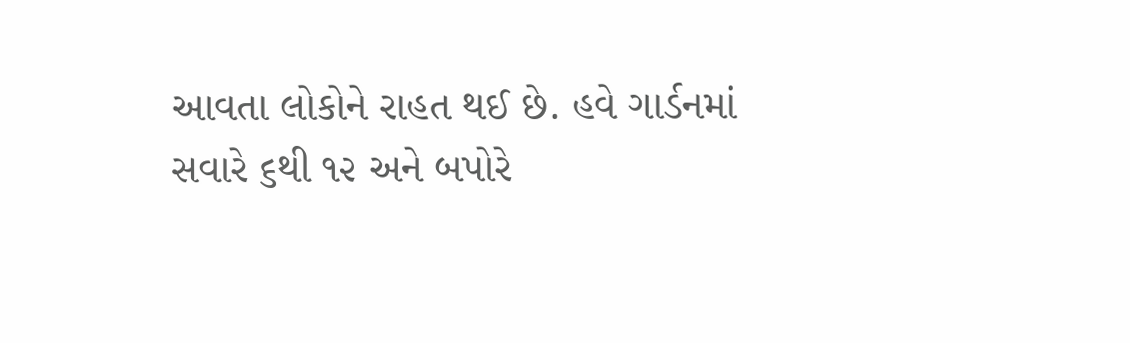આવતા લોકોને રાહત થઈ છે. હવે ગાર્ડનમાં સવારે ૬થી ૧૨ અને બપોરે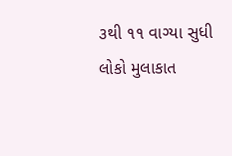૩થી ૧૧ વાગ્યા સુધી લોકો મુલાકાત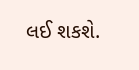લઈ શકશે.